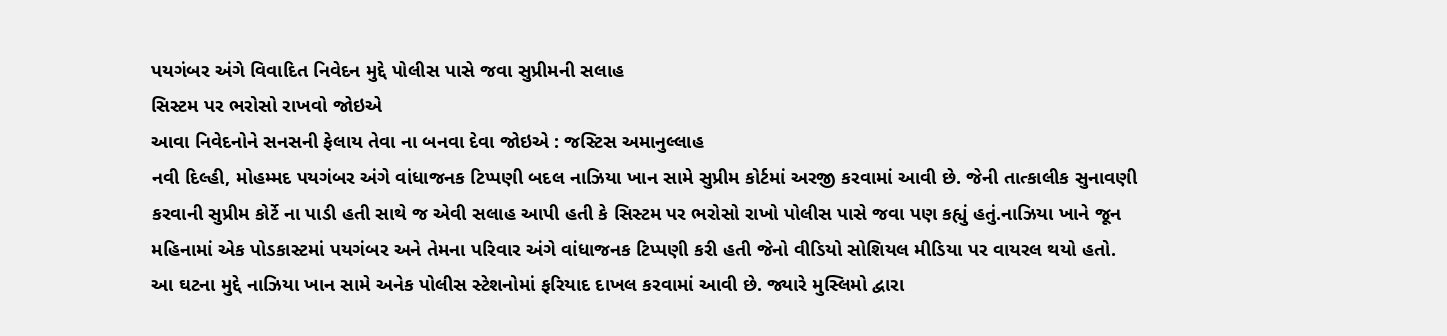પયગંબર અંગે વિવાદિત નિવેદન મુદ્દે પોલીસ પાસે જવા સુપ્રીમની સલાહ
સિસ્ટમ પર ભરોસો રાખવો જોઇએ
આવા નિવેદનોને સનસની ફેલાય તેવા ના બનવા દેવા જોઇએ : જસ્ટિસ અમાનુલ્લાહ
નવી દિલ્હી, મોહમ્મદ પયગંબર અંગે વાંધાજનક ટિપ્પણી બદલ નાઝિયા ખાન સામે સુપ્રીમ કોર્ટમાં અરજી કરવામાં આવી છે. જેની તાત્કાલીક સુનાવણી કરવાની સુપ્રીમ કોર્ટે ના પાડી હતી સાથે જ એવી સલાહ આપી હતી કે સિસ્ટમ પર ભરોસો રાખો પોલીસ પાસે જવા પણ કહ્યું હતું.નાઝિયા ખાને જૂન મહિનામાં એક પોડકાસ્ટમાં પયગંબર અને તેમના પરિવાર અંગે વાંધાજનક ટિપ્પણી કરી હતી જેનો વીડિયો સોશિયલ મીડિયા પર વાયરલ થયો હતો.
આ ઘટના મુદ્દે નાઝિયા ખાન સામે અનેક પોલીસ સ્ટેશનોમાં ફરિયાદ દાખલ કરવામાં આવી છે. જ્યારે મુસ્લિમો દ્વારા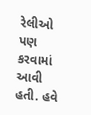રેલીઓ પણ કરવામાં આવી હતી. હવે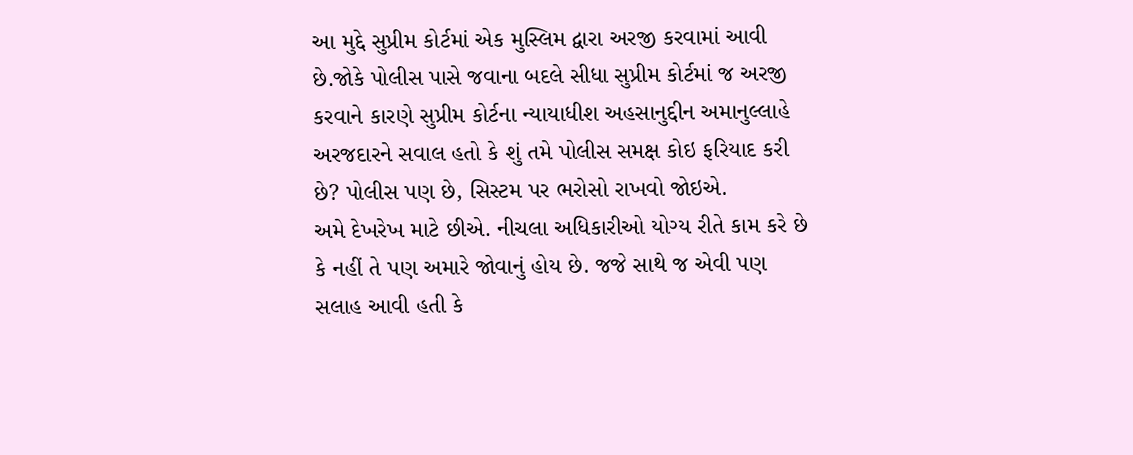આ મુદ્દે સુપ્રીમ કોર્ટમાં એક મુસ્લિમ દ્વારા અરજી કરવામાં આવી છે.જોકે પોલીસ પાસે જવાના બદલે સીધા સુપ્રીમ કોર્ટમાં જ અરજી કરવાને કારણે સુપ્રીમ કોર્ટના ન્યાયાધીશ અહસાનુદ્દીન અમાનુલ્લાહે અરજદારને સવાલ હતો કે શું તમે પોલીસ સમક્ષ કોઇ ફરિયાદ કરી છે? પોલીસ પણ છે, સિસ્ટમ પર ભરોસો રાખવો જોઇએ.
અમે દેખરેખ માટે છીએ. નીચલા અધિકારીઓ યોગ્ય રીતે કામ કરે છે કે નહીં તે પણ અમારે જોવાનું હોય છે. જજે સાથે જ એવી પણ સલાહ આવી હતી કે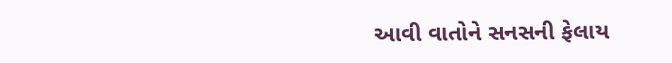આવી વાતોને સનસની ફેલાય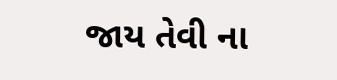જાય તેવી ના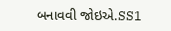બનાવવી જોઇએ.SS1